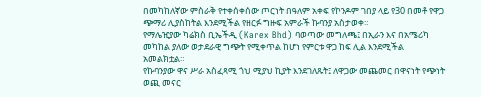በመካከለኛው ምስራቅ የተቀሰቀሰው ጦርነት በዓለም አቀፍ የኮንዶም ገበያ ላይ የ30 በመቶ የዋጋ ጭማሪ ሊያስከትል እንደሚችል የዘርፉ ግዙፍ አምራች ኩባንያ አስታወቀ።
የማሌዢያው ካሬክስ ቢኤችዲ (Karex Bhd) ባወጣው መግለጫ፤ በኢራን እና በአሜሪካ መካከል ያለው ወታደራዊ ግጭት የሚቀጥል ከሆነ የምርቱ ዋጋ ከፍ ሊል እንደሚችል አመልክቷል።
የኩባንያው ዋና ሥራ አስፈጻሚ ጎህ ሚያህ ኪያት እንደገለጹት፤ ለዋጋው መጨመር በዋናነት የጭነት ወጪ መናር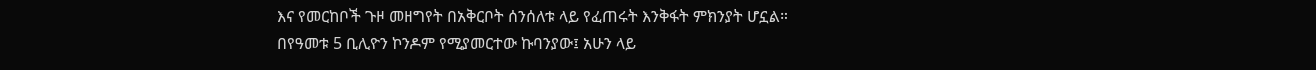እና የመርከቦች ጉዞ መዘግየት በአቅርቦት ሰንሰለቱ ላይ የፈጠሩት እንቅፋት ምክንያት ሆኗል።
በየዓመቱ 5 ቢሊዮን ኮንዶም የሚያመርተው ኩባንያው፤ አሁን ላይ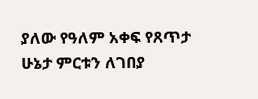ያለው የዓለም አቀፍ የጸጥታ ሁኔታ ምርቱን ለገበያ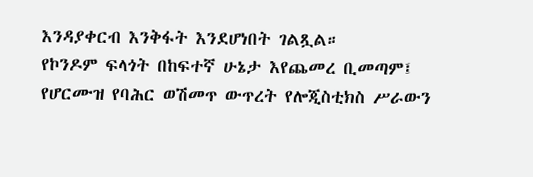እንዳያቀርብ እንቅፋት እንደሆነበት ገልጿል።
የኮንዶም ፍላጎት በከፍተኛ ሁኔታ እየጨመረ ቢመጣም፤ የሆርሙዝ የባሕር ወሽመጥ ውጥረት የሎጂስቲክስ ሥራውን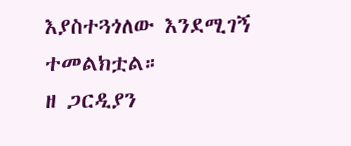እያስተጓጎለው እንደሚገኝ ተመልክቷል።
ዘ ጋርዲያን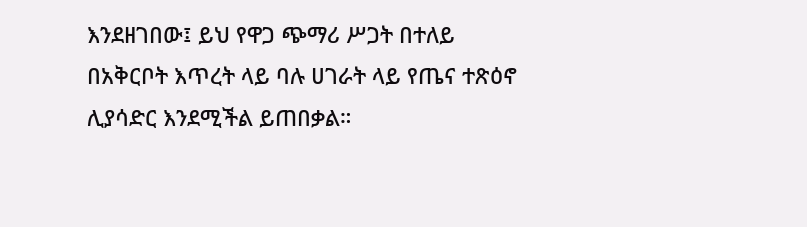እንደዘገበው፤ ይህ የዋጋ ጭማሪ ሥጋት በተለይ በአቅርቦት እጥረት ላይ ባሉ ሀገራት ላይ የጤና ተጽዕኖ ሊያሳድር እንደሚችል ይጠበቃል።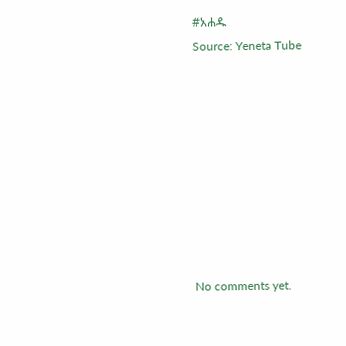#አሐዱ
Source: Yeneta Tube









No comments yet.